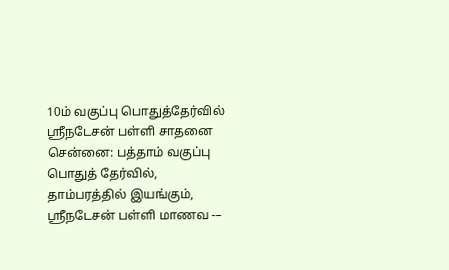10ம் வகுப்பு பொதுத்தேர்வில் ஸ்ரீநடேசன் பள்ளி சாதனை
சென்னை: பத்தாம் வகுப்பு பொதுத் தேர்வில், தாம்பரத்தில் இயங்கும், ஸ்ரீநடேசன் பள்ளி மாணவ -–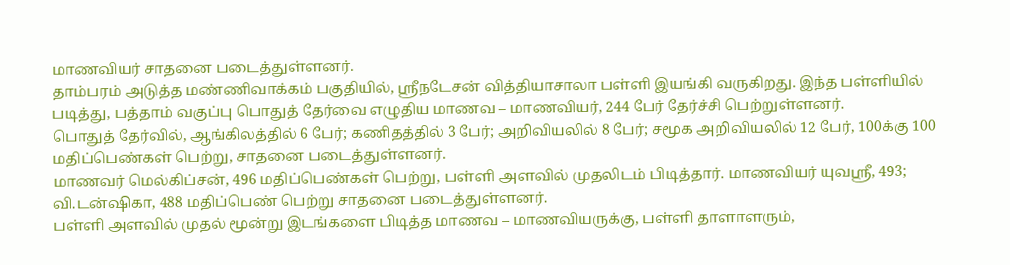மாணவியர் சாதனை படைத்துள்ளனர்.
தாம்பரம் அடுத்த மண்ணிவாக்கம் பகுதியில், ஸ்ரீநடேசன் வித்தியாசாலா பள்ளி இயங்கி வருகிறது. இந்த பள்ளியில் படித்து, பத்தாம் வகுப்பு பொதுத் தேர்வை எழுதிய மாணவ – மாணவியர், 244 பேர் தேர்ச்சி பெற்றுள்ளனர்.
பொதுத் தேர்வில், ஆங்கிலத்தில் 6 பேர்; கணிதத்தில் 3 பேர்; அறிவியலில் 8 பேர்; சமூக அறிவியலில் 12 பேர், 100க்கு 100 மதிப்பெண்கள் பெற்று, சாதனை படைத்துள்ளனர்.
மாணவர் மெல்கிப்சன், 496 மதிப்பெண்கள் பெற்று, பள்ளி அளவில் முதலிடம் பிடித்தார். மாணவியர் யுவஸ்ரீ, 493; வி.டன்ஷிகா, 488 மதிப்பெண் பெற்று சாதனை படைத்துள்ளனர்.
பள்ளி அளவில் முதல் மூன்று இடங்களை பிடித்த மாணவ – மாணவியருக்கு, பள்ளி தாளாளரும்,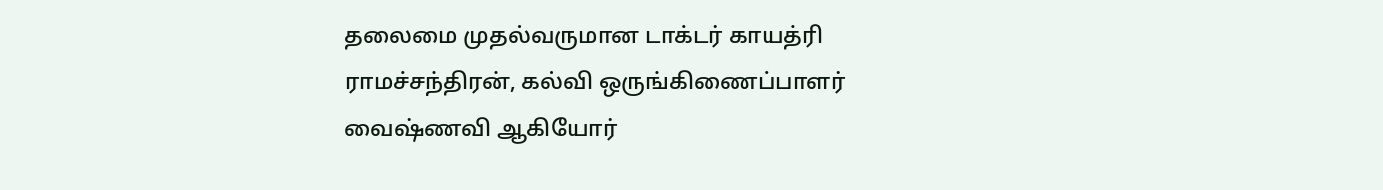தலைமை முதல்வருமான டாக்டர் காயத்ரி ராமச்சந்திரன், கல்வி ஒருங்கிணைப்பாளர் வைஷ்ணவி ஆகியோர்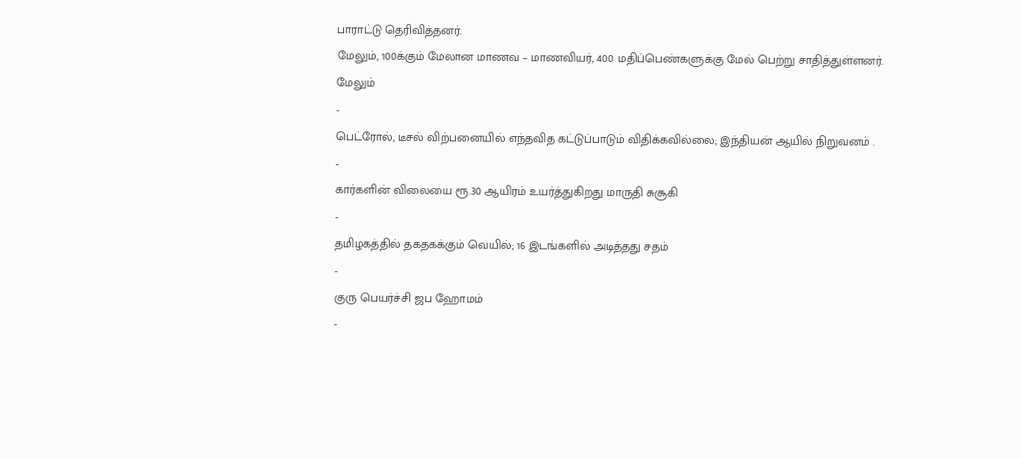பாராட்டு தெரிவித்தனர்.
மேலும், 100க்கும் மேலான மாணவ – மாணவியர், 400 மதிப்பெண்களுக்கு மேல் பெற்று சாதித்துள்ளனர்.
மேலும்
-
பெட்ரோல், டீசல் விற்பனையில் எந்தவித கட்டுப்பாடும் விதிக்கவில்லை; இந்தியன் ஆயில் நிறுவனம் .
-
கார்களின் விலையை ரூ.30 ஆயிரம் உயர்த்துகிறது மாருதி சுசூகி
-
தமிழகத்தில் தகதகக்கும் வெயில்; 16 இடங்களில் அடித்தது சதம்
-
குரு பெயர்ச்சி ஜப ஹோமம்
-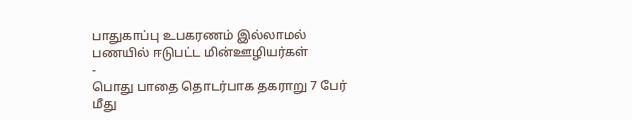பாதுகாப்பு உபகரணம் இல்லாமல் பணயில் ஈடுபட்ட மின்ஊழியர்கள்
-
பொது பாதை தொடர்பாக தகராறு 7 பேர் மீது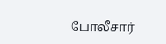போலீசார்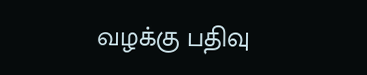வழக்கு பதிவு